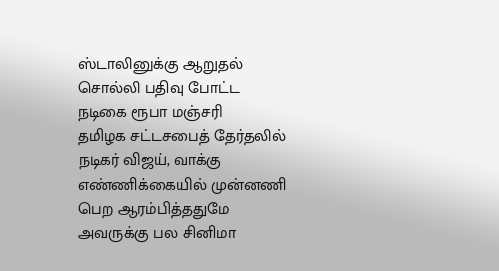ஸ்டாலினுக்கு ஆறுதல் சொல்லி பதிவு போட்ட நடிகை ரூபா மஞ்சரி
தமிழக சட்டசபைத் தேர்தலில் நடிகர் விஜய், வாக்கு எண்ணிக்கையில் முன்னணி பெற ஆரம்பித்ததுமே அவருக்கு பல சினிமா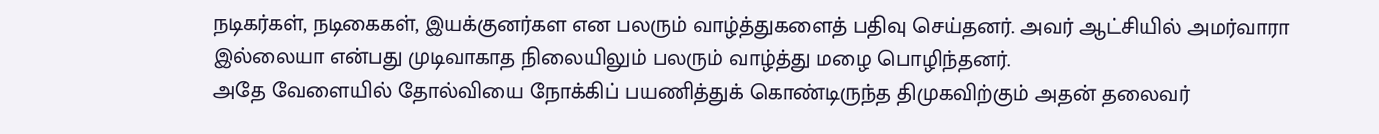நடிகர்கள், நடிகைகள், இயக்குனர்கள என பலரும் வாழ்த்துகளைத் பதிவு செய்தனர். அவர் ஆட்சியில் அமர்வாரா இல்லையா என்பது முடிவாகாத நிலையிலும் பலரும் வாழ்த்து மழை பொழிந்தனர்.
அதே வேளையில் தோல்வியை நோக்கிப் பயணித்துக் கொண்டிருந்த திமுகவிற்கும் அதன் தலைவர்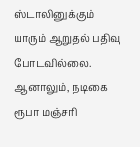ஸ்டாலினுக்கும் யாரும் ஆறுதல் பதிவு போடவில்லை. ஆனாலும், நடிகை ரூபா மஞ்சரி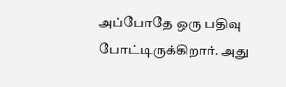அப்போதே ஒரு பதிவு போட்டிருக்கிறார். அது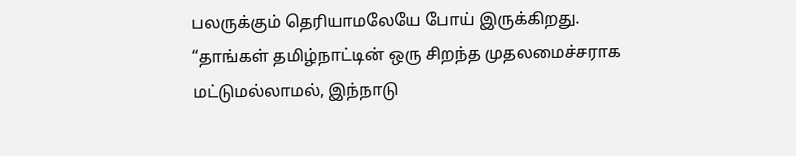பலருக்கும் தெரியாமலேயே போய் இருக்கிறது.
“தாங்கள் தமிழ்நாட்டின் ஒரு சிறந்த முதலமைச்சராக மட்டுமல்லாமல், இந்நாடு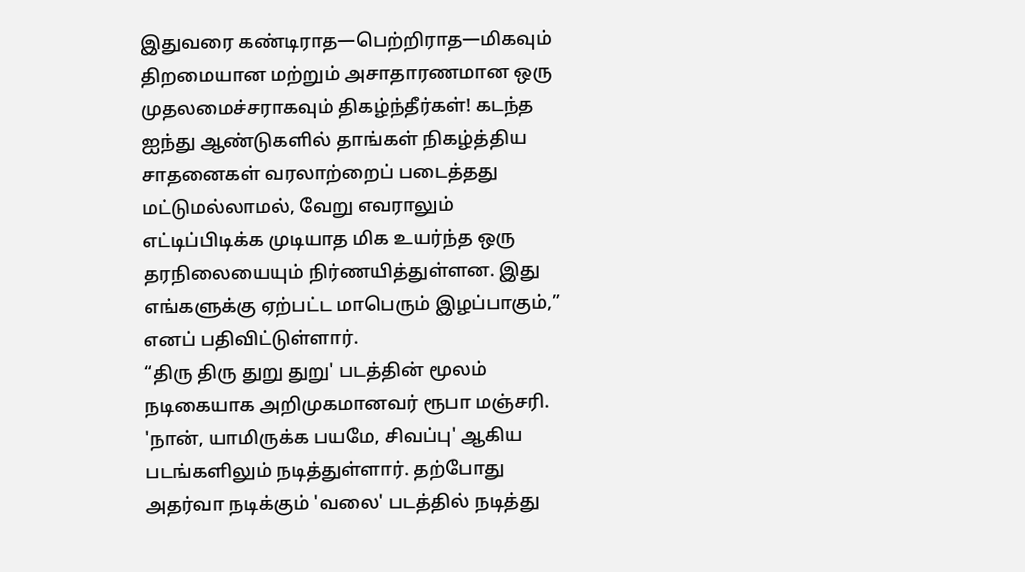இதுவரை கண்டிராத—பெற்றிராத—மிகவும் திறமையான மற்றும் அசாதாரணமான ஒரு முதலமைச்சராகவும் திகழ்ந்தீர்கள்! கடந்த ஐந்து ஆண்டுகளில் தாங்கள் நிகழ்த்திய சாதனைகள் வரலாற்றைப் படைத்தது மட்டுமல்லாமல், வேறு எவராலும் எட்டிப்பிடிக்க முடியாத மிக உயர்ந்த ஒரு தரநிலையையும் நிர்ணயித்துள்ளன. இது எங்களுக்கு ஏற்பட்ட மாபெரும் இழப்பாகும்,” எனப் பதிவிட்டுள்ளார்.
“திரு திரு துறு துறு' படத்தின் மூலம் நடிகையாக அறிமுகமானவர் ரூபா மஞ்சரி. 'நான், யாமிருக்க பயமே, சிவப்பு' ஆகிய படங்களிலும் நடித்துள்ளார். தற்போது அதர்வா நடிக்கும் 'வலை' படத்தில் நடித்து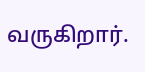வருகிறார்.